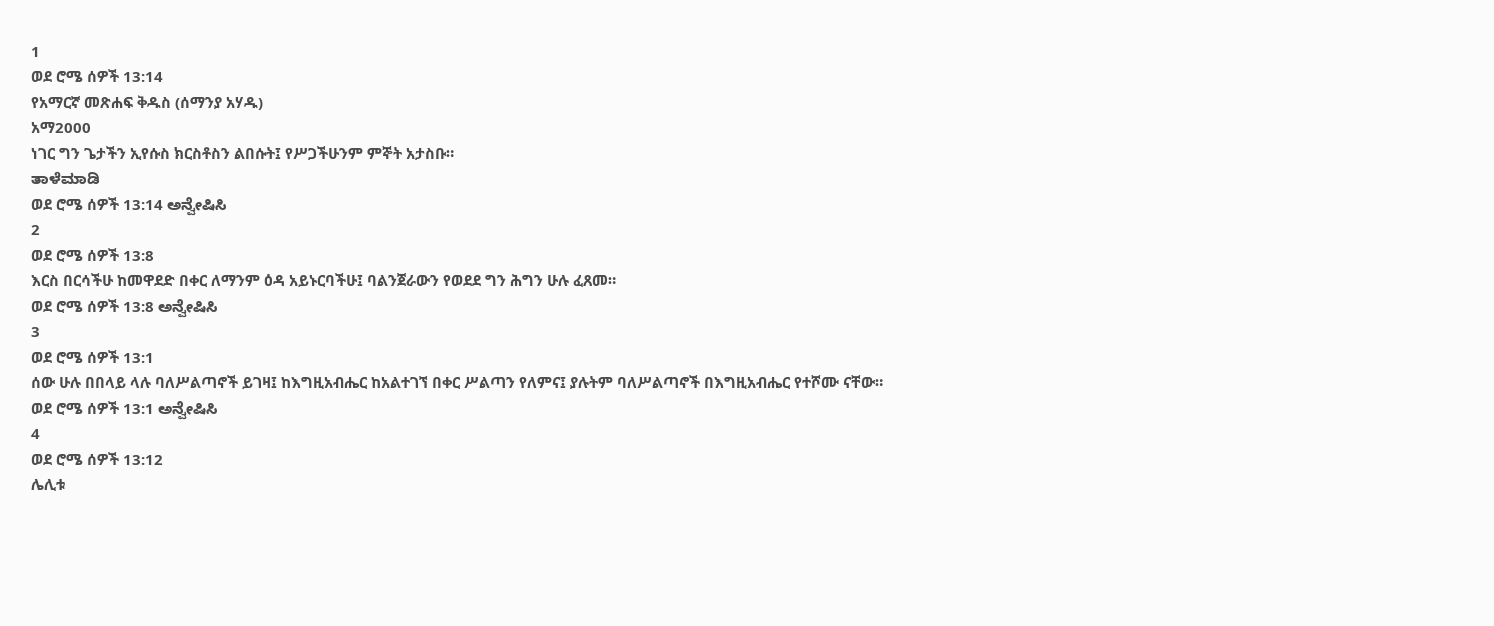1
ወደ ሮሜ ሰዎች 13:14
የአማርኛ መጽሐፍ ቅዱስ (ሰማንያ አሃዱ)
አማ2000
ነገር ግን ጌታችን ኢየሱስ ክርስቶስን ልበሱት፤ የሥጋችሁንም ምኞት አታስቡ።
ತಾಳೆಮಾಡಿ
ወደ ሮሜ ሰዎች 13:14 ಅನ್ವೇಷಿಸಿ
2
ወደ ሮሜ ሰዎች 13:8
እርስ በርሳችሁ ከመዋደድ በቀር ለማንም ዕዳ አይኑርባችሁ፤ ባልንጀራውን የወደደ ግን ሕግን ሁሉ ፈጸመ።
ወደ ሮሜ ሰዎች 13:8 ಅನ್ವೇಷಿಸಿ
3
ወደ ሮሜ ሰዎች 13:1
ሰው ሁሉ በበላይ ላሉ ባለሥልጣኖች ይገዛ፤ ከእግዚአብሔር ከአልተገኘ በቀር ሥልጣን የለምና፤ ያሉትም ባለሥልጣኖች በእግዚአብሔር የተሾሙ ናቸው።
ወደ ሮሜ ሰዎች 13:1 ಅನ್ವೇಷಿಸಿ
4
ወደ ሮሜ ሰዎች 13:12
ሌሊቱ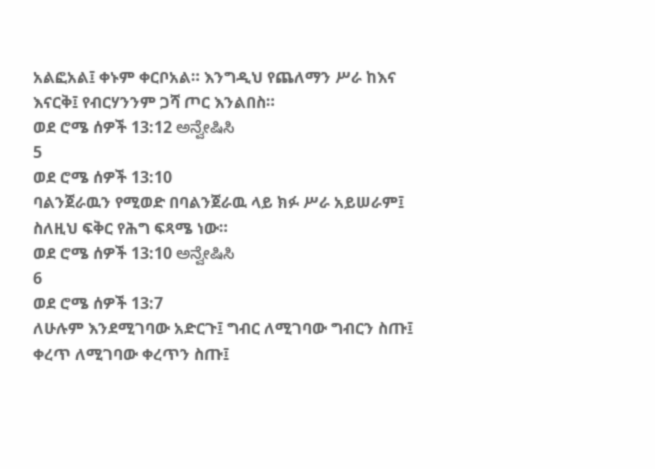አልፎአል፤ ቀኑም ቀርቦአል። እንግዲህ የጨለማን ሥራ ከእና እናርቅ፤ የብርሃንንም ጋሻ ጦር እንልበስ።
ወደ ሮሜ ሰዎች 13:12 ಅನ್ವೇಷಿಸಿ
5
ወደ ሮሜ ሰዎች 13:10
ባልንጀራዉን የሚወድ በባልንጀራዉ ላይ ክፉ ሥራ አይሠራም፤ ስለዚህ ፍቅር የሕግ ፍጻሜ ነው።
ወደ ሮሜ ሰዎች 13:10 ಅನ್ವೇಷಿಸಿ
6
ወደ ሮሜ ሰዎች 13:7
ለሁሉም እንደሚገባው አድርጉ፤ ግብር ለሚገባው ግብርን ስጡ፤ ቀረጥ ለሚገባው ቀረጥን ስጡ፤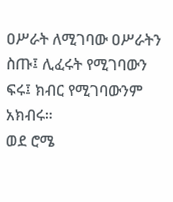ዐሥራት ለሚገባው ዐሥራትን ስጡ፤ ሊፈሩት የሚገባውን ፍሩ፤ ክብር የሚገባውንም አክብሩ።
ወደ ሮሜ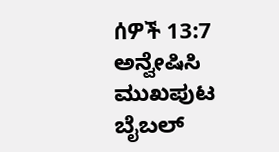ሰዎች 13:7 ಅನ್ವೇಷಿಸಿ
ಮುಖಪುಟ
ಬೈಬಲ್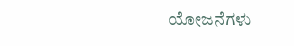ಯೋಜನೆಗಳು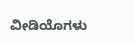ವೀಡಿಯೊಗಳು